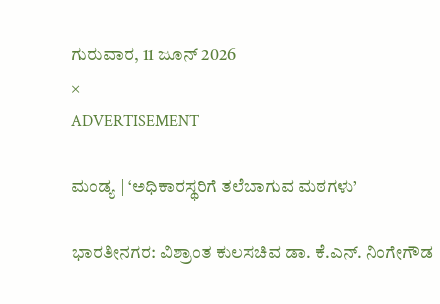ಗುರುವಾರ, 11 ಜೂನ್ 2026
×
ADVERTISEMENT

ಮಂಡ್ಯ | ‘ಅಧಿಕಾರಸ್ಥರಿಗೆ ತಲೆಬಾಗುವ ಮಠಗಳು’

ಭಾರತೀನಗರ: ವಿಶ್ರಾಂತ ಕುಲಸಚಿವ ಡಾ. ಕೆ.ಎನ್. ನಿಂಗೇಗೌಡ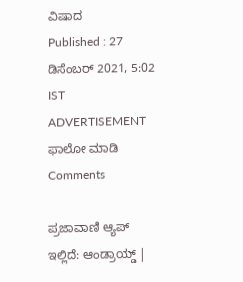ವಿಷಾದ
Published : 27 ಡಿಸೆಂಬರ್ 2021, 5:02 IST
ADVERTISEMENT
ಫಾಲೋ ಮಾಡಿ
Comments

ಪ್ರಜಾವಾಣಿ ಆ್ಯಪ್ ಇಲ್ಲಿದೆ: ಆಂಡ್ರಾಯ್ಡ್ |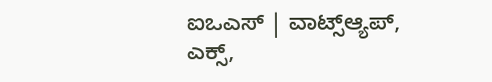ಐಒಎಸ್ | ವಾಟ್ಸ್ಆ್ಯಪ್, ಎಕ್ಸ್,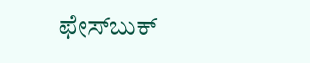ಫೇಸ್‌ಬುಕ್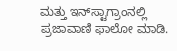ಮತ್ತು ಇನ್‌ಸ್ಟಾಗ್ರಾಂನಲ್ಲಿ ಪ್ರಜಾವಾಣಿ ಫಾಲೋ ಮಾಡಿ.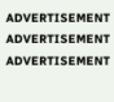ADVERTISEMENT
ADVERTISEMENT
ADVERTISEMENT